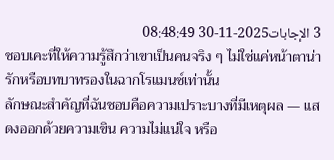3 الإجابات2025-11-30 08:48:49
ชอบเคะที่ให้ความรู้สึกว่าเขาเป็นคนจริง ๆ ไม่ใช่แค่หน้าตาน่ารักหรือบทบาทรองในฉากโรแมนซ์เท่านั้น
ลักษณะสำคัญที่ฉันชอบคือความเปราะบางที่มีเหตุผล — แสดงออกด้วยความเขิน ความไม่แน่ใจ หรือ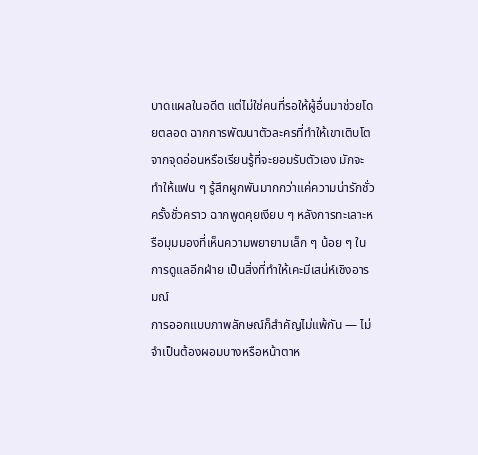บาดแผลในอดีต แต่ไม่ใช่คนที่รอให้ผู้อื่นมาช่วยโดยตลอด ฉากการพัฒนาตัวละครที่ทำให้เขาเติบโตจากจุดอ่อนหรือเรียนรู้ที่จะยอมรับตัวเอง มักจะทำให้แฟน ๆ รู้สึกผูกพันมากกว่าแค่ความน่ารักชั่วครั้งชั่วคราว ฉากพูดคุยเงียบ ๆ หลังการทะเลาะหรือมุมมองที่เห็นความพยายามเล็ก ๆ น้อย ๆ ในการดูแลอีกฝ่าย เป็นสิ่งที่ทำให้เคะมีเสน่ห์เชิงอารมณ์
การออกแบบภาพลักษณ์ก็สำคัญไม่แพ้กัน — ไม่จำเป็นต้องผอมบางหรือหน้าตาห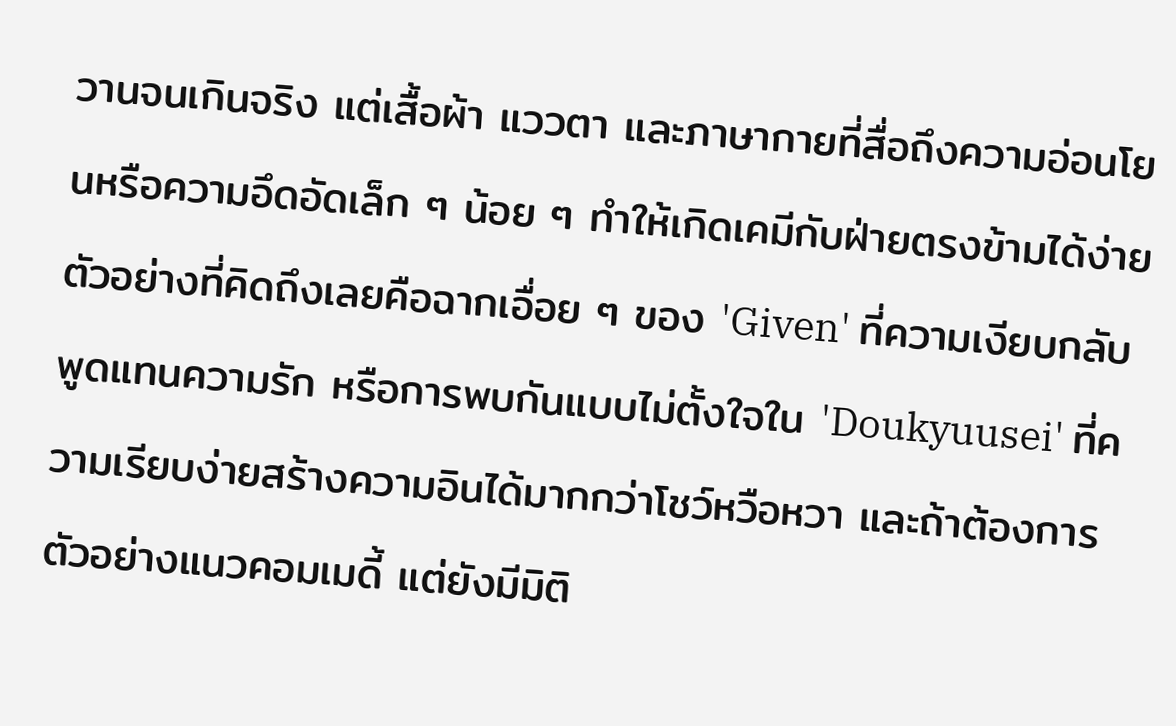วานจนเกินจริง แต่เสื้อผ้า แววตา และภาษากายที่สื่อถึงความอ่อนโยนหรือความอึดอัดเล็ก ๆ น้อย ๆ ทำให้เกิดเคมีกับฝ่ายตรงข้ามได้ง่าย ตัวอย่างที่คิดถึงเลยคือฉากเอื่อย ๆ ของ 'Given' ที่ความเงียบกลับพูดแทนความรัก หรือการพบกันแบบไม่ตั้งใจใน 'Doukyuusei' ที่ความเรียบง่ายสร้างความอินได้มากกว่าโชว์หวือหวา และถ้าต้องการตัวอย่างแนวคอมเมดี้ แต่ยังมีมิติ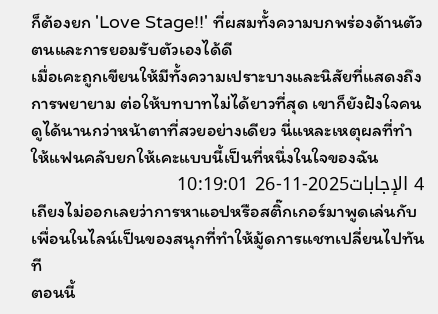ก็ต้องยก 'Love Stage!!' ที่ผสมทั้งความบกพร่องด้านตัวตนและการยอมรับตัวเองได้ดี
เมื่อเคะถูกเขียนให้มีทั้งความเปราะบางและนิสัยที่แสดงถึงการพยายาม ต่อให้บทบาทไม่ได้ยาวที่สุด เขาก็ยังฝังใจคนดูได้นานกว่าหน้าตาที่สวยอย่างเดียว นี่แหละเหตุผลที่ทำให้แฟนคลับยกให้เคะแบบนี้เป็นที่หนึ่งในใจของฉัน
4 الإجابات2025-11-26 10:19:01
เถียงไม่ออกเลยว่าการหาแอปหรือสติ๊กเกอร์มาพูดเล่นกับเพื่อนในไลน์เป็นของสนุกที่ทำให้มู้ดการแชทเปลี่ยนไปทันที
ตอนนี้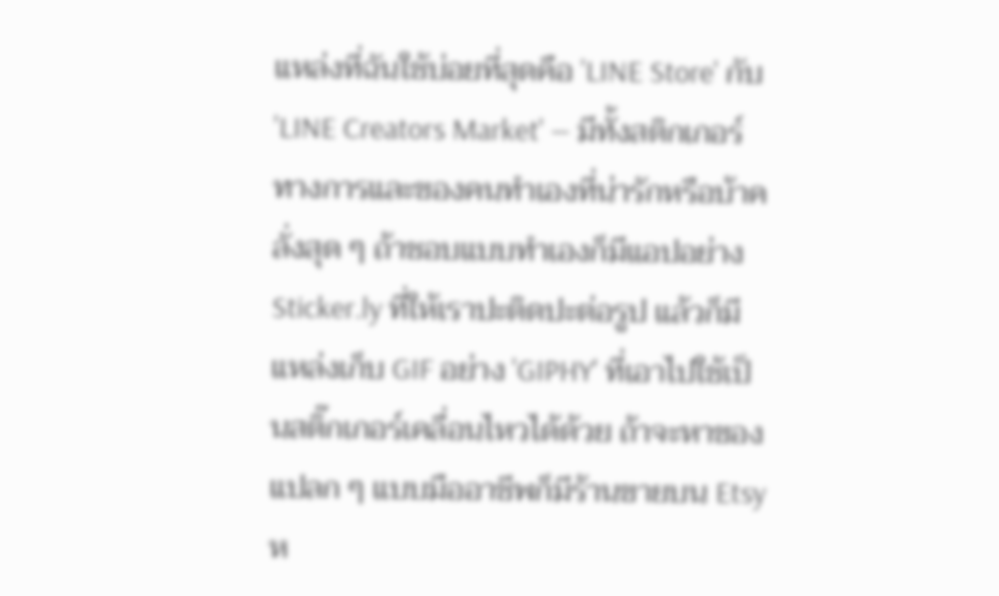แหล่งที่ฉันใช้บ่อยที่สุดคือ 'LINE Store' กับ 'LINE Creators Market' — มีทั้งสติกเกอร์ทางการและของคนทำเองที่น่ารักหรือบ้าคลั่งสุด ๆ ถ้าชอบแบบทำเองก็มีแอปอย่าง Sticker.ly ที่ให้เราปะติดปะต่อรูป แล้วก็มีแหล่งเก็บ GIF อย่าง 'GIPHY' ที่เอาไปใช้เป็นสติ๊กเกอร์เคลื่อนไหวได้ด้วย ถ้าจะหาของแปลก ๆ แบบมืออาชีพก็มีร้านขายบน Etsy ห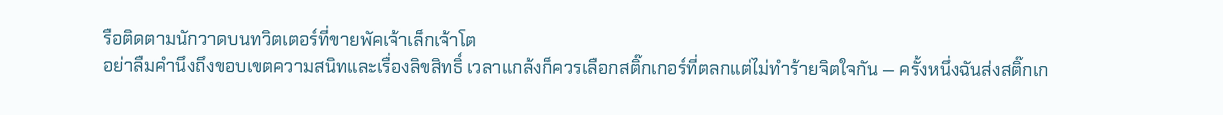รือติดตามนักวาดบนทวิตเตอร์ที่ขายพัคเจ้าเล็กเจ้าโต
อย่าลืมคำนึงถึงขอบเขตความสนิทและเรื่องลิขสิทธิ์ เวลาแกล้งก็ควรเลือกสติ๊กเกอร์ที่ตลกแต่ไม่ทำร้ายจิตใจกัน — ครั้งหนึ่งฉันส่งสติ๊กเก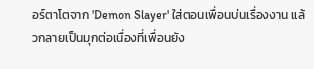อร์ตาโตจาก 'Demon Slayer' ใส่ตอนเพื่อนบ่นเรื่องงาน แล้วกลายเป็นมุกต่อเนื่องที่เพื่อนยัง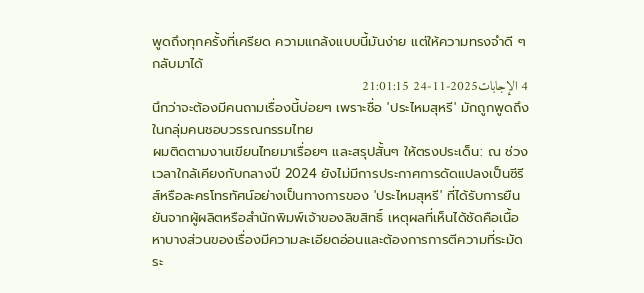พูดถึงทุกครั้งที่เครียด ความแกล้งแบบนี้มันง่าย แต่ให้ความทรงจำดี ๆ กลับมาได้
4 الإجابات2025-11-24 21:01:15
นึกว่าจะต้องมีคนถามเรื่องนี้บ่อยๆ เพราะชื่อ 'ประไหมสุหรี' มักถูกพูดถึงในกลุ่มคนชอบวรรณกรรมไทย
ผมติดตามงานเขียนไทยมาเรื่อยๆ และสรุปสั้นๆ ให้ตรงประเด็น: ณ ช่วงเวลาใกล้เคียงกับกลางปี 2024 ยังไม่มีการประกาศการดัดแปลงเป็นซีรีส์หรือละครโทรทัศน์อย่างเป็นทางการของ 'ประไหมสุหรี' ที่ได้รับการยืนยันจากผู้ผลิตหรือสำนักพิมพ์เจ้าของลิขสิทธิ์ เหตุผลที่เห็นได้ชัดคือเนื้อหาบางส่วนของเรื่องมีความละเอียดอ่อนและต้องการการตีความที่ระมัดระ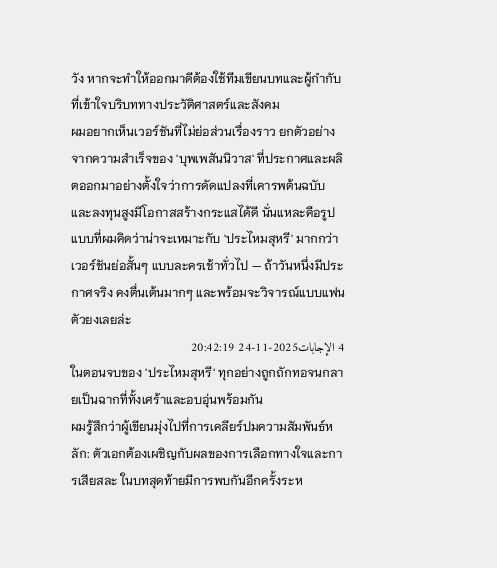วัง หากจะทำให้ออกมาดีต้องใช้ทีมเขียนบทและผู้กำกับที่เข้าใจบริบททางประวัติศาสตร์และสังคม
ผมอยากเห็นเวอร์ชันที่ไม่ย่อส่วนเรื่องราว ยกตัวอย่างจากความสำเร็จของ 'บุพเพสันนิวาส' ที่ประกาศและผลิตออกมาอย่างตั้งใจว่าการดัดแปลงที่เคารพต้นฉบับและลงทุนสูงมีโอกาสสร้างกระแสได้ดี นั่นแหละคือรูปแบบที่ผมคิดว่าน่าจะเหมาะกับ 'ประไหมสุหรี' มากกว่าเวอร์ชันย่อสั้นๆ แบบละครเช้าทั่วไป — ถ้าวันหนึ่งมีประกาศจริง คงตื่นเต้นมากๆ และพร้อมจะวิจารณ์แบบแฟนตัวยงเลยล่ะ
4 الإجابات2025-11-24 20:42:19
ในตอนจบของ 'ประไหมสุหรี' ทุกอย่างถูกถักทอจนกลายเป็นฉากที่ทั้งเศร้าและอบอุ่นพร้อมกัน
ผมรู้สึกว่าผู้เขียนมุ่งไปที่การเคลียร์ปมความสัมพันธ์หลัก: ตัวเอกต้องเผชิญกับผลของการเลือกทางใจและการเสียสละ ในบทสุดท้ายมีการพบกันอีกครั้งระห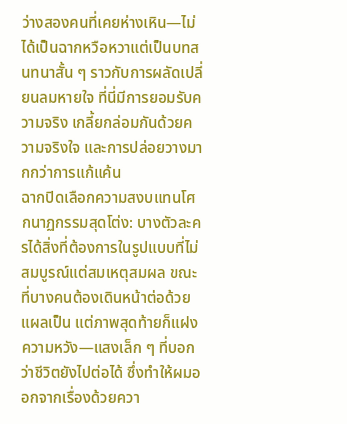ว่างสองคนที่เคยห่างเหิน—ไม่ได้เป็นฉากหวือหวาแต่เป็นบทสนทนาสั้น ๆ ราวกับการผลัดเปลี่ยนลมหายใจ ที่นี่มีการยอมรับความจริง เกลี้ยกล่อมกันด้วยความจริงใจ และการปล่อยวางมากกว่าการแก้แค้น
ฉากปิดเลือกความสงบแทนโศกนาฏกรรมสุดโต่ง: บางตัวละครได้สิ่งที่ต้องการในรูปแบบที่ไม่สมบูรณ์แต่สมเหตุสมผล ขณะที่บางคนต้องเดินหน้าต่อด้วยแผลเป็น แต่ภาพสุดท้ายก็แฝงความหวัง—แสงเล็ก ๆ ที่บอกว่าชีวิตยังไปต่อได้ ซึ่งทำให้ผมออกจากเรื่องด้วยควา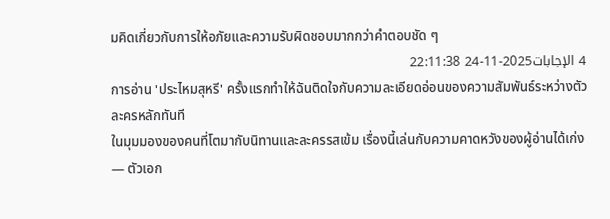มคิดเกี่ยวกับการให้อภัยและความรับผิดชอบมากกว่าคำตอบชัด ๆ
4 الإجابات2025-11-24 22:11:38
การอ่าน 'ประไหมสุหรี' ครั้งแรกทำให้ฉันติดใจกับความละเอียดอ่อนของความสัมพันธ์ระหว่างตัวละครหลักทันที
ในมุมมองของคนที่โตมากับนิทานและละครรสเข้ม เรื่องนี้เล่นกับความคาดหวังของผู้อ่านได้เก่ง — ตัวเอก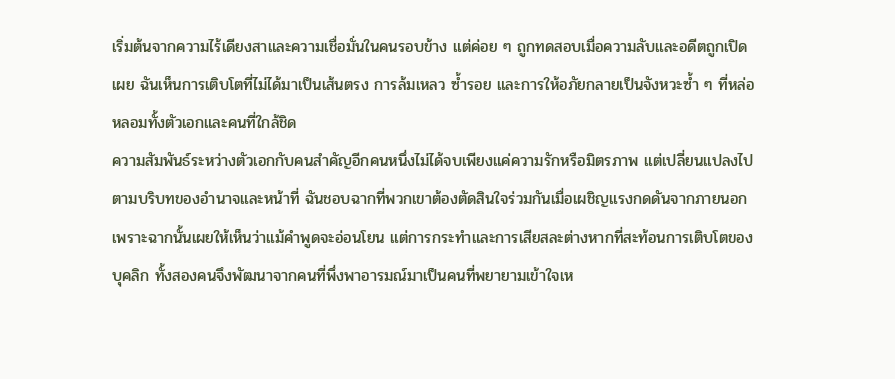เริ่มต้นจากความไร้เดียงสาและความเชื่อมั่นในคนรอบข้าง แต่ค่อย ๆ ถูกทดสอบเมื่อความลับและอดีตถูกเปิดเผย ฉันเห็นการเติบโตที่ไม่ได้มาเป็นเส้นตรง การล้มเหลว ซ้ำรอย และการให้อภัยกลายเป็นจังหวะซ้ำ ๆ ที่หล่อหลอมทั้งตัวเอกและคนที่ใกล้ชิด
ความสัมพันธ์ระหว่างตัวเอกกับคนสำคัญอีกคนหนึ่งไม่ได้จบเพียงแค่ความรักหรือมิตรภาพ แต่เปลี่ยนแปลงไปตามบริบทของอำนาจและหน้าที่ ฉันชอบฉากที่พวกเขาต้องตัดสินใจร่วมกันเมื่อเผชิญแรงกดดันจากภายนอก เพราะฉากนั้นเผยให้เห็นว่าแม้คำพูดจะอ่อนโยน แต่การกระทำและการเสียสละต่างหากที่สะท้อนการเติบโตของบุคลิก ทั้งสองคนจึงพัฒนาจากคนที่พึ่งพาอารมณ์มาเป็นคนที่พยายามเข้าใจเห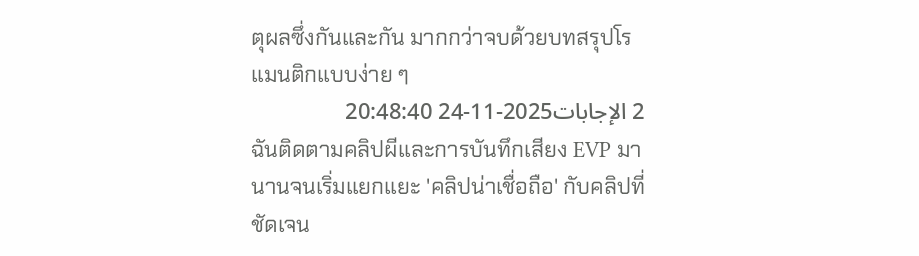ตุผลซึ่งกันและกัน มากกว่าจบด้วยบทสรุปโรแมนติกแบบง่าย ๆ
2 الإجابات2025-11-24 20:48:40
ฉันติดตามคลิปผีและการบันทึกเสียง EVP มานานจนเริ่มแยกแยะ 'คลิปน่าเชื่อถือ' กับคลิปที่ชัดเจน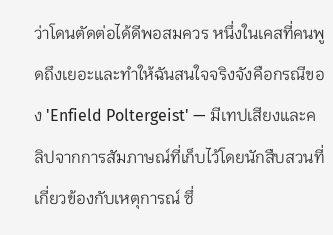ว่าโดนตัดต่อได้ดีพอสมควร หนึ่งในเคสที่คนพูดถึงเยอะและทำให้ฉันสนใจจริงจังคือกรณีของ 'Enfield Poltergeist' — มีเทปเสียงและคลิปจากการสัมภาษณ์ที่เก็บไว้โดยนักสืบสวนที่เกี่ยวข้องกับเหตุการณ์ ซึ่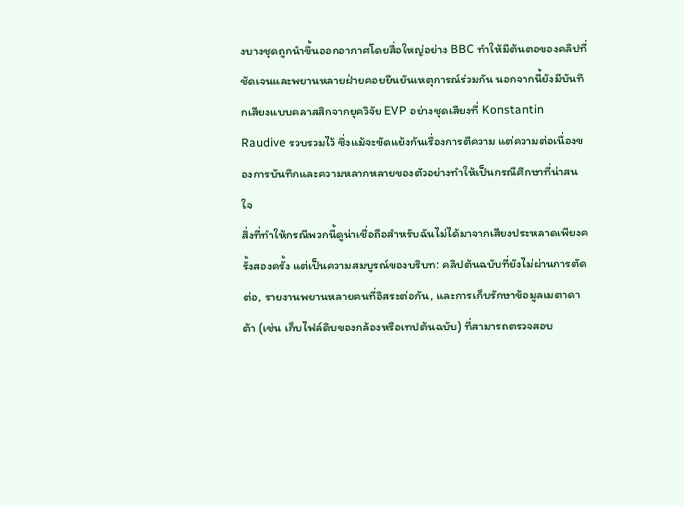งบางชุดถูกนำขึ้นออกอากาศโดยสื่อใหญ่อย่าง BBC ทำให้มีต้นตอของคลิปที่ชัดเจนและพยานหลายฝ่ายคอยยืนยันเหตุการณ์ร่วมกัน นอกจากนี้ยังมีบันทึกเสียงแบบคลาสสิกจากยุควิจัย EVP อย่างชุดเสียงที่ Konstantin Raudive รวบรวมไว้ ซึ่งแม้จะขัดแย้งกันเรื่องการตีความ แต่ความต่อเนื่องของการบันทึกและความหลากหลายของตัวอย่างทำให้เป็นกรณีศึกษาที่น่าสนใจ
สิ่งที่ทำให้กรณีพวกนี้ดูน่าเชื่อถือสำหรับฉันไม่ได้มาจากเสียงประหลาดเพียงครั้งสองครั้ง แต่เป็นความสมบูรณ์ของบริบท: คลิปต้นฉบับที่ยังไม่ผ่านการตัดต่อ, รายงานพยานหลายคนที่อิสระต่อกัน, และการเก็บรักษาข้อมูลเมตาดาต้า (เช่น เก็บไฟล์ดิบของกล้องหรือเทปต้นฉบับ) ที่สามารถตรวจสอบ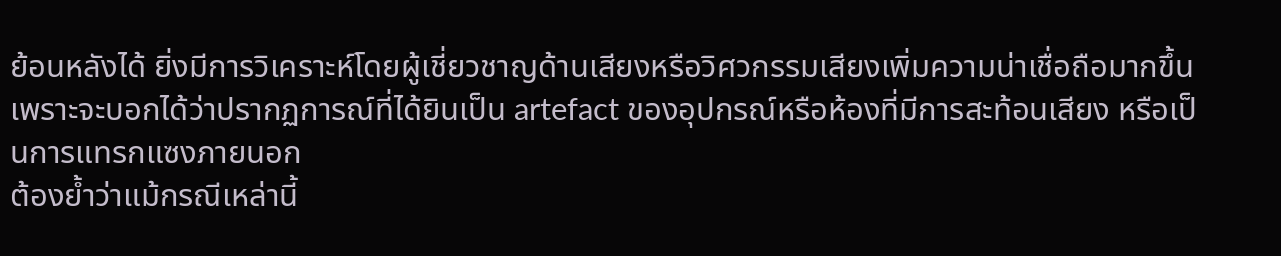ย้อนหลังได้ ยิ่งมีการวิเคราะห์โดยผู้เชี่ยวชาญด้านเสียงหรือวิศวกรรมเสียงเพิ่มความน่าเชื่อถือมากขึ้น เพราะจะบอกได้ว่าปรากฏการณ์ที่ได้ยินเป็น artefact ของอุปกรณ์หรือห้องที่มีการสะท้อนเสียง หรือเป็นการแทรกแซงภายนอก
ต้องย้ำว่าแม้กรณีเหล่านี้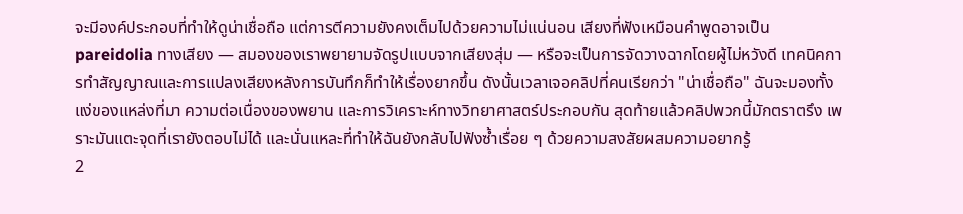จะมีองค์ประกอบที่ทำให้ดูน่าเชื่อถือ แต่การตีความยังคงเต็มไปด้วยความไม่แน่นอน เสียงที่ฟังเหมือนคำพูดอาจเป็น pareidolia ทางเสียง — สมองของเราพยายามจัดรูปแบบจากเสียงสุ่ม — หรือจะเป็นการจัดวางฉากโดยผู้ไม่หวังดี เทคนิคการทำสัญญาณและการแปลงเสียงหลังการบันทึกก็ทำให้เรื่องยากขึ้น ดังนั้นเวลาเจอคลิปที่คนเรียกว่า "น่าเชื่อถือ" ฉันจะมองทั้งแง่ของแหล่งที่มา ความต่อเนื่องของพยาน และการวิเคราะห์ทางวิทยาศาสตร์ประกอบกัน สุดท้ายแล้วคลิปพวกนี้มักตราตรึง เพราะมันแตะจุดที่เรายังตอบไม่ได้ และนั่นแหละที่ทำให้ฉันยังกลับไปฟังซ้ำเรื่อย ๆ ด้วยความสงสัยผสมความอยากรู้
2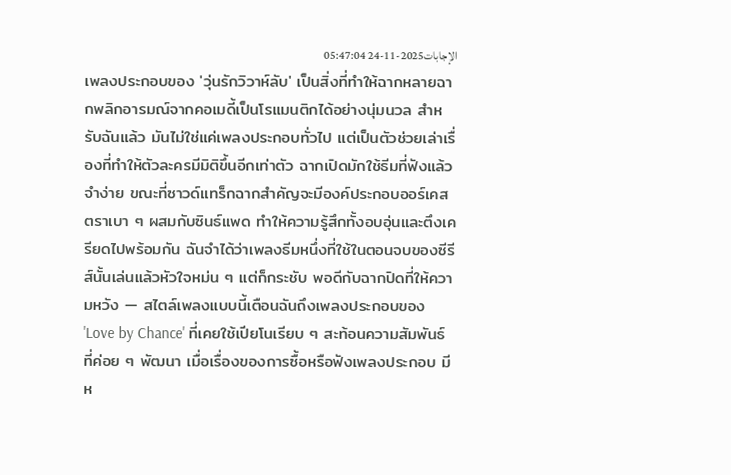الإجابات2025-11-24 05:47:04
เพลงประกอบของ 'วุ่นรักวิวาห์ลับ' เป็นสิ่งที่ทำให้ฉากหลายฉากพลิกอารมณ์จากคอเมดี้เป็นโรแมนติกได้อย่างนุ่มนวล สำหรับฉันแล้ว มันไม่ใช่แค่เพลงประกอบทั่วไป แต่เป็นตัวช่วยเล่าเรื่องที่ทำให้ตัวละครมีมิติขึ้นอีกเท่าตัว ฉากเปิดมักใช้ธีมที่ฟังแล้วจำง่าย ขณะที่ซาวด์แทร็กฉากสำคัญจะมีองค์ประกอบออร์เคสตราเบา ๆ ผสมกับซินธ์แพด ทำให้ความรู้สึกทั้งอบอุ่นและตึงเครียดไปพร้อมกัน ฉันจำได้ว่าเพลงธีมหนึ่งที่ใช้ในตอนจบของซีรีส์นั้นเล่นแล้วหัวใจหม่น ๆ แต่ก็กระชับ พอดีกับฉากปิดที่ให้ความหวัง — สไตล์เพลงแบบนี้เตือนฉันถึงเพลงประกอบของ 'Love by Chance' ที่เคยใช้เปียโนเรียบ ๆ สะท้อนความสัมพันธ์ที่ค่อย ๆ พัฒนา เมื่อเรื่องของการซื้อหรือฟังเพลงประกอบ มีห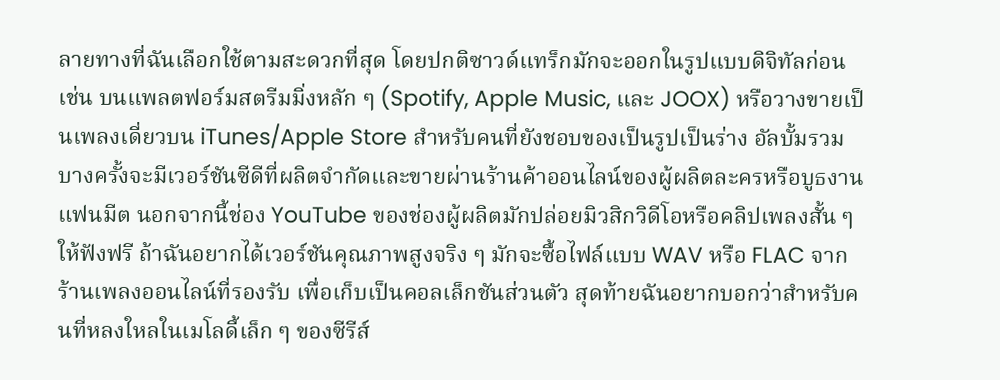ลายทางที่ฉันเลือกใช้ตามสะดวกที่สุด โดยปกติซาวด์แทร็กมักจะออกในรูปแบบดิจิทัลก่อน เช่น บนแพลตฟอร์มสตรีมมิ่งหลัก ๆ (Spotify, Apple Music, และ JOOX) หรือวางขายเป็นเพลงเดี่ยวบน iTunes/Apple Store สำหรับคนที่ยังชอบของเป็นรูปเป็นร่าง อัลบั้มรวมบางครั้งจะมีเวอร์ชันซีดีที่ผลิตจำกัดและขายผ่านร้านค้าออนไลน์ของผู้ผลิตละครหรือบูธงานแฟนมีต นอกจากนี้ช่อง YouTube ของช่องผู้ผลิตมักปล่อยมิวสิกวิดีโอหรือคลิปเพลงสั้น ๆ ให้ฟังฟรี ถ้าฉันอยากได้เวอร์ชันคุณภาพสูงจริง ๆ มักจะซื้อไฟล์แบบ WAV หรือ FLAC จากร้านเพลงออนไลน์ที่รองรับ เพื่อเก็บเป็นคอลเล็กชันส่วนตัว สุดท้ายฉันอยากบอกว่าสำหรับคนที่หลงใหลในเมโลดี้เล็ก ๆ ของซีรีส์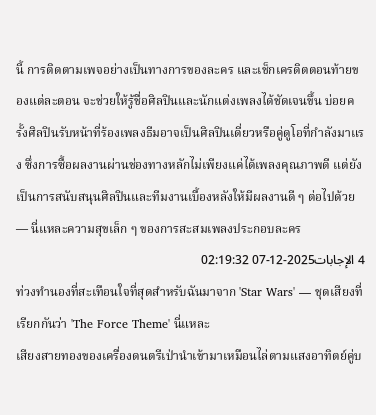นี้ การติดตามเพจอย่างเป็นทางการของละคร และเช็กเครดิตตอนท้ายของแต่ละตอน จะช่วยให้รู้ชื่อศิลปินและนักแต่งเพลงได้ชัดเจนขึ้น บ่อยครั้งศิลปินรับหน้าที่ร้องเพลงธีมอาจเป็นศิลปินเดี่ยวหรือคู่ดูโอที่กำลังมาแรง ซึ่งการซื้อผลงานผ่านช่องทางหลักไม่เพียงแค่ได้เพลงคุณภาพดี แต่ยังเป็นการสนับสนุนศิลปินและทีมงานเบื้องหลังให้มีผลงานดี ๆ ต่อไปด้วย — นี่แหละความสุขเล็ก ๆ ของการสะสมเพลงประกอบละคร
4 الإجابات2025-12-07 02:19:32
ท่วงทำนองที่สะเทือนใจที่สุดสำหรับฉันมาจาก 'Star Wars' — ชุดเสียงที่เรียกกันว่า 'The Force Theme' นี่แหละ
เสียงสายทองของเครื่องดนตรีเป่านำเข้ามาเหมือนไล่ตามแสงอาทิตย์คู่บ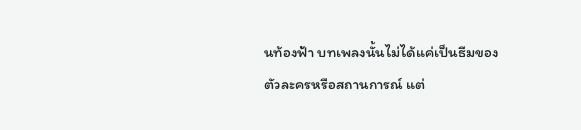นท้องฟ้า บทเพลงนั้นไม่ได้แค่เป็นธีมของตัวละครหรือสถานการณ์ แต่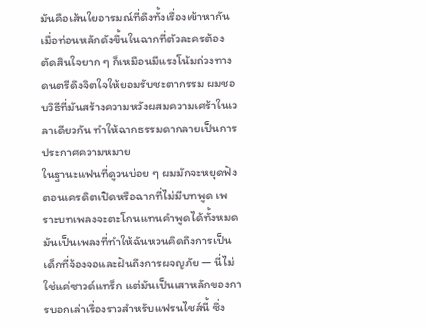มันคือเส้นใยอารมณ์ที่ดึงทั้งเรื่องเข้าหากัน เมื่อท่อนหลักดังขึ้นในฉากที่ตัวละครต้องตัดสินใจยาก ๆ ก็เหมือนมีแรงโน้มถ่วงทางดนตรีดึงจิตใจให้ยอมรับชะตากรรม ผมชอบวิธีที่มันสร้างความหวังผสมความเศร้าในเวลาเดียวกัน ทำให้ฉากธรรมดากลายเป็นการประกาศความหมาย
ในฐานะแฟนที่ดูวนบ่อย ๆ ผมมักจะหยุดฟังตอนเครดิตเปิดหรือฉากที่ไม่มีบทพูด เพราะบทเพลงจะตะโกนแทนคำพูดได้ทั้งหมด มันเป็นเพลงที่ทำให้ฉันหวนคิดถึงการเป็นเด็กที่จ้องจอและฝันถึงการผจญภัย — นี่ไม่ใช่แค่ซาวด์แทร็ก แต่มันเป็นเสาหลักของการบอกเล่าเรื่องราวสำหรับแฟรนไชส์นี้ ซึ่ง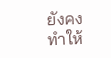ยังคงทำให้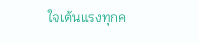ใจเต้นแรงทุกค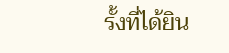รั้งที่ได้ยิน